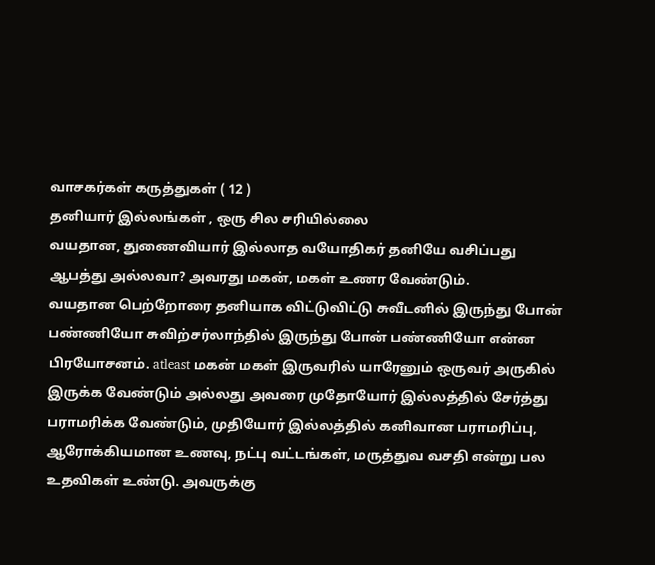வாசகர்கள் கருத்துகள் ( 12 )
தனியார் இல்லங்கள் , ஒரு சில சரியில்லை
வயதான, துணைவியார் இல்லாத வயோதிகர் தனியே வசிப்பது ஆபத்து அல்லவா? அவரது மகன், மகள் உணர வேண்டும்.
வயதான பெற்றோரை தனியாக விட்டுவிட்டு சுவீடனில் இருந்து போன் பண்ணியோ சுவிற்சர்லாந்தில் இருந்து போன் பண்ணியோ என்ன பிரயோசனம். atleast மகன் மகள் இருவரில் யாரேனும் ஒருவர் அருகில் இருக்க வேண்டும் அல்லது அவரை முதோயோர் இல்லத்தில் சேர்த்து பராமரிக்க வேண்டும், முதியோர் இல்லத்தில் கனிவான பராமரிப்பு, ஆரோக்கியமான உணவு, நட்பு வட்டங்கள், மருத்துவ வசதி என்று பல உதவிகள் உண்டு. அவருக்கு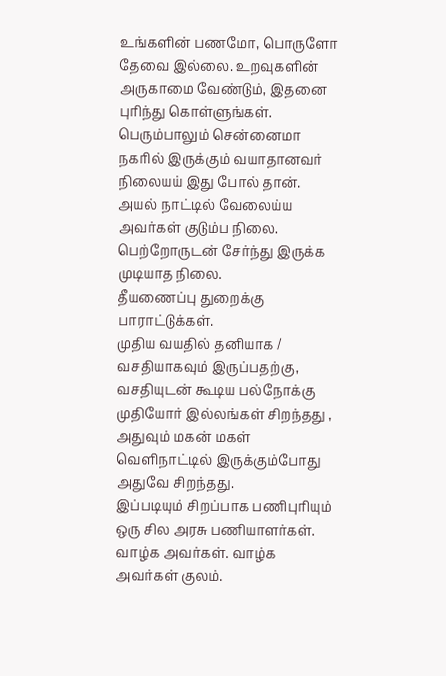உங்களின் பணமோ, பொருளோ தேவை இல்லை. உறவுகளின் அருகாமை வேண்டும், இதனை புரிந்து கொள்ளுங்கள்.
பெரும்பாலும் சென்னைமா நகரில் இருக்கும் வயாதானவர் நிலையய் இது போல் தான். அயல் நாட்டில் வேலைய்ய அவர்கள் குடும்ப நிலை. பெற்றோருடன் சேர்ந்து இருக்க முடியாத நிலை.
தீயணைப்பு துறைக்கு பாராட்டுக்கள்.
முதிய வயதில் தனியாக / வசதியாகவும் இருப்பதற்கு, வசதியுடன் கூடிய பல்நோக்கு முதியோர் இல்லங்கள் சிறந்தது , அதுவும் மகன் மகள் வெளிநாட்டில் இருக்கும்போது அதுவே சிறந்தது.
இப்படியும் சிறப்பாக பணிபுரியும் ஒரு சில அரசு பணியாளர்கள். வாழ்க அவர்கள். வாழ்க அவர்கள் குலம்.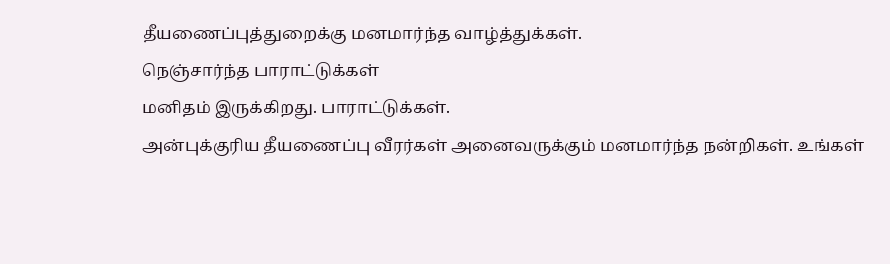தீயணைப்புத்துறைக்கு மனமார்ந்த வாழ்த்துக்கள்.
நெஞ்சார்ந்த பாராட்டுக்கள்
மனிதம் இருக்கிறது. பாராட்டுக்கள்.
அன்புக்குரிய தீயணைப்பு வீரர்கள் அனைவருக்கும் மனமார்ந்த நன்றிகள். உங்கள்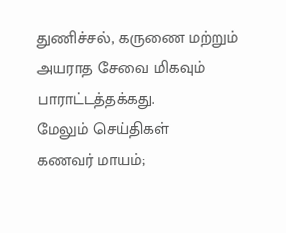துணிச்சல், கருணை மற்றும் அயராத சேவை மிகவும் பாராட்டத்தக்கது.
மேலும் செய்திகள்
கணவர் மாயம்;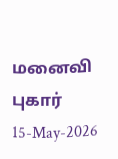மனைவி புகார்
15-May-2026